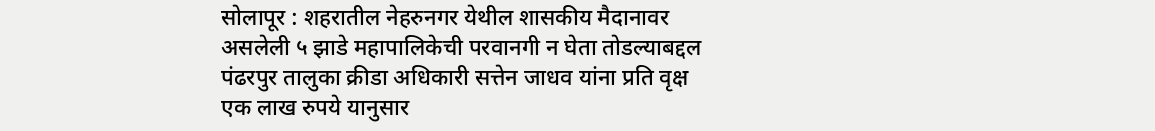सोलापूर : शहरातील नेहरुनगर येथील शासकीय मैदानावर असलेली ५ झाडे महापालिकेची परवानगी न घेता तोडल्याबद्दल पंढरपुर तालुका क्रीडा अधिकारी सत्तेन जाधव यांना प्रति वृक्ष एक लाख रुपये यानुसार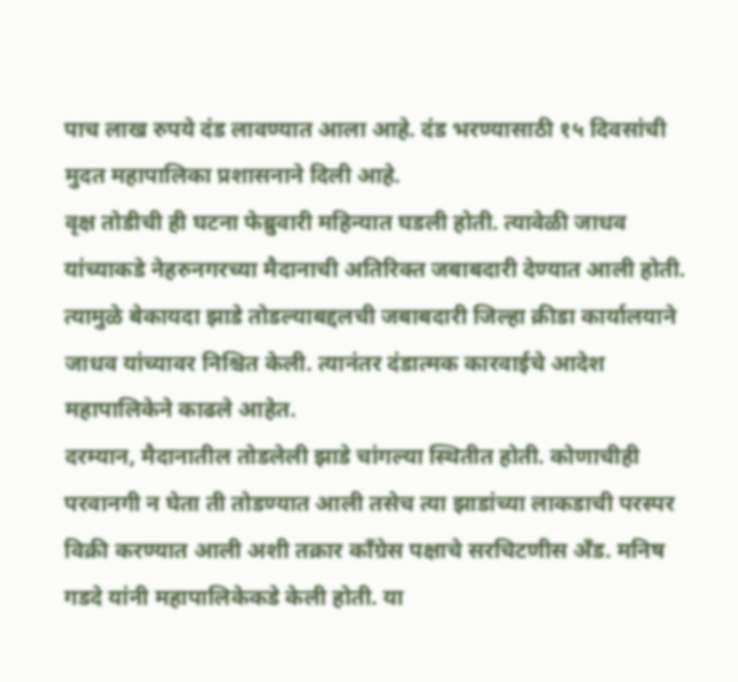पाच लाख रुपये दंड लावण्यात आला आहे. दंड भरण्यासाठी १५ दिवसांची मुदत महापालिका प्रशासनाने दिली आहे.
वृक्ष तोडीची ही घटना फेब्रुवारी महिन्यात घडली होती. त्यावेळी जाधव यांच्याकडे नेहरुनगरच्या मैदानाची अतिरिक्त जबाबदारी देण्यात आली होती. त्यामुळे बेकायदा झाडे तोडल्याबद्दलची जबाबदारी जिल्हा क्रीडा कार्यालयाने जाधव यांच्यावर निश्चित केली. त्यानंतर दंडात्मक कारवाईचे आदेश महापालिकेने काढले आहेत.
दरम्यान, मैदानातील तोडलेली झाडे चांगल्या स्थितीत होती. कोणाचीही परवानगी न घेता ती तोडण्यात आली तसेच त्या झाडांच्या लाकडाची परस्पर विक्री करण्यात आली अशी तक्रार काँग्रेस पक्षाचे सरचिटणीस अँड. मनिष गडदे यांनी महापालिकेकडे केली होती. या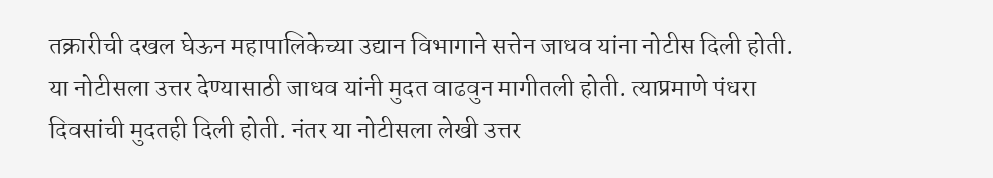तक्रारीची दखल घेऊन महापालिकेच्या उद्यान विभागाने सत्तेन जाधव यांना नोटीस दिली होती. या नोटीसला उत्तर देण्यासाठी जाधव यांनी मुदत वाढवुन मागीतली होती. त्याप्रमाणे पंधरा दिवसांची मुदतही दिली होती. नंतर या नोटीसला लेखी उत्तर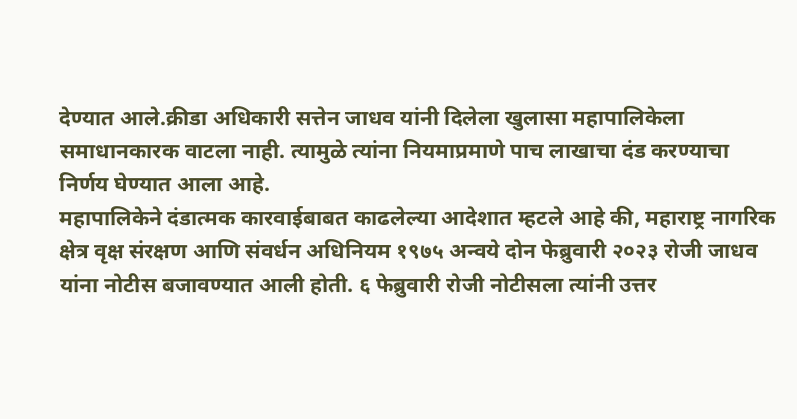देण्यात आले.क्रीडा अधिकारी सत्तेन जाधव यांनी दिलेला खुलासा महापालिकेला समाधानकारक वाटला नाही. त्यामुळे त्यांना नियमाप्रमाणे पाच लाखाचा दंड करण्याचा निर्णय घेण्यात आला आहे.
महापालिकेने दंडात्मक कारवाईबाबत काढलेल्या आदेशात म्हटले आहे की, महाराष्ट्र नागरिक क्षेत्र वृक्ष संरक्षण आणि संवर्धन अधिनियम १९७५ अन्वये दोन फेब्रुवारी २०२३ रोजी जाधव यांना नोटीस बजावण्यात आली होती. ६ फेब्रुवारी रोजी नोटीसला त्यांनी उत्तर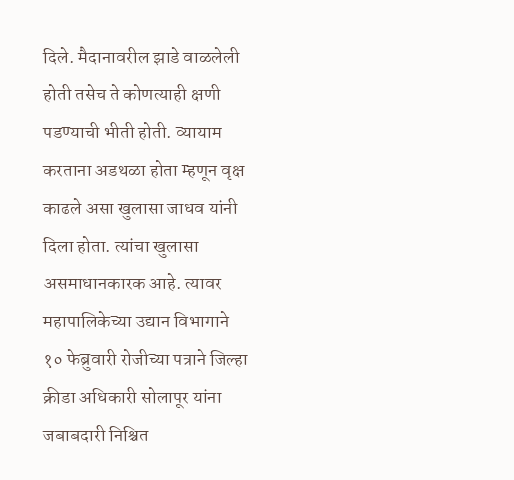दिले. मैदानावरील झाडे वाळलेली होती तसेच ते कोणत्याही क्षणी पडण्याची भीती होती. व्यायाम करताना अडथळा होता म्हणून वृक्ष काढले असा खुलासा जाधव यांनी दिला होता. त्यांचा खुलासा असमाधानकारक आहे. त्यावर महापालिकेच्या उद्यान विभागाने १० फेब्रुवारी रोजीच्या पत्राने जिल्हा क्रीडा अधिकारी सोलापूर यांना जबाबदारी निश्चित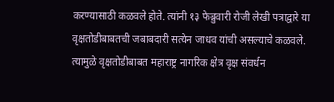करण्यासाठी कळवले होते. त्यांनी १३ फेब्रुवारी रोजी लेखी पत्राद्वारे या वृक्षतोडीबाबतची जबाबदारी सत्येन जाधव यांची असल्याचे कळवले. त्यामुळे वृक्षतोडीबाबत महाराष्ट्र नागरिक क्षेत्र वृक्ष संवर्धन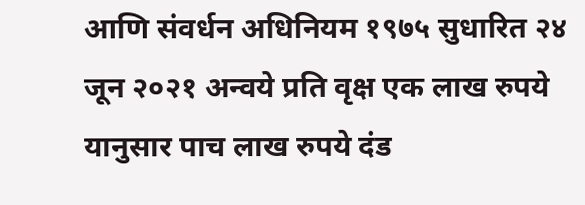आणि संवर्धन अधिनियम १९७५ सुधारित २४ जून २०२१ अन्वये प्रति वृक्ष एक लाख रुपये यानुसार पाच लाख रुपये दंड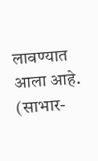लावण्यात आला आहे. (साभार-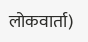लोकवार्ता)